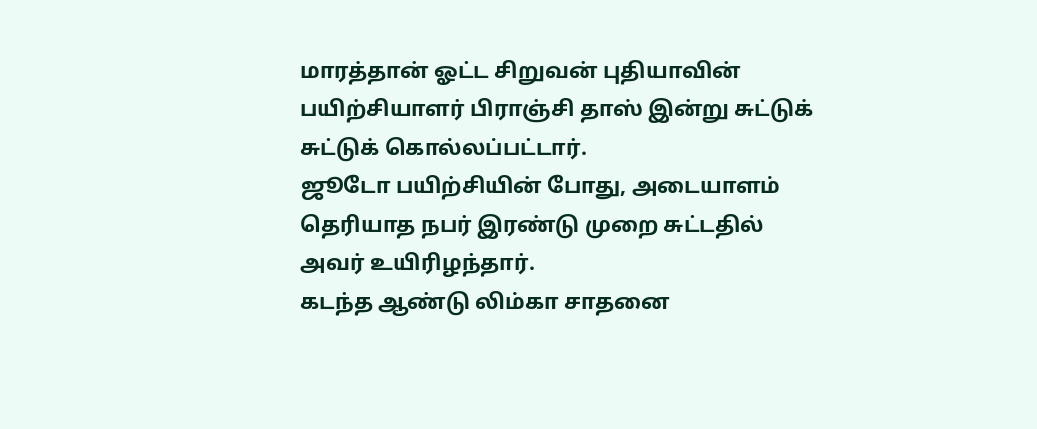மாரத்தான் ஓட்ட சிறுவன் புதியாவின் பயிற்சியாளர் பிராஞ்சி தாஸ் இன்று சுட்டுக் சுட்டுக் கொல்லப்பட்டார்.
ஜூடோ பயிற்சியின் போது, அடையாளம் தெரியாத நபர் இரண்டு முறை சுட்டதில் அவர் உயிரிழந்தார்.
கடந்த ஆண்டு லிம்கா சாதனை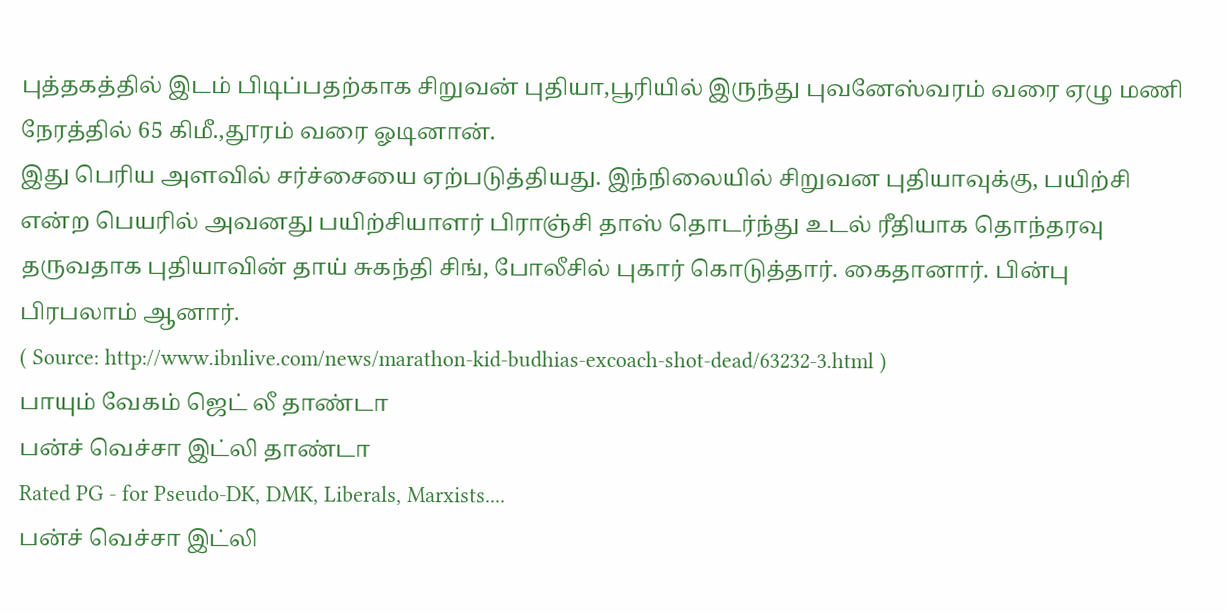புத்தகத்தில் இடம் பிடிப்பதற்காக சிறுவன் புதியா,பூரியில் இருந்து புவனேஸ்வரம் வரை ஏழு மணி நேரத்தில் 65 கிமீ.,தூரம் வரை ஓடினான்.
இது பெரிய அளவில் சர்ச்சையை ஏற்படுத்தியது. இந்நிலையில் சிறுவன புதியாவுக்கு, பயிற்சி என்ற பெயரில் அவனது பயிற்சியாளர் பிராஞ்சி தாஸ் தொடர்ந்து உடல் ரீதியாக தொந்தரவு தருவதாக புதியாவின் தாய் சுகந்தி சிங், போலீசில் புகார் கொடுத்தார். கைதானார். பின்பு பிரபலாம் ஆனார்.
( Source: http://www.ibnlive.com/news/marathon-kid-budhias-excoach-shot-dead/63232-3.html )
பாயும் வேகம் ஜெட் லீ தாண்டா
பன்ச் வெச்சா இட்லி தாண்டா
Rated PG - for Pseudo-DK, DMK, Liberals, Marxists....
பன்ச் வெச்சா இட்லி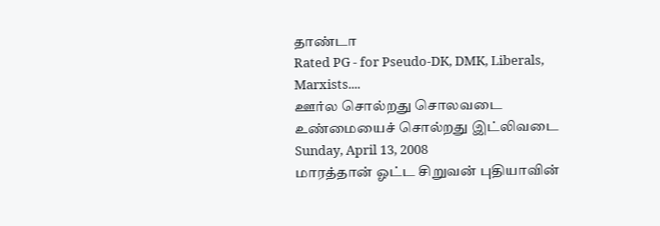தாண்டா
Rated PG - for Pseudo-DK, DMK, Liberals, Marxists....
ஊர்ல சொல்றது சொலவடை
உண்மையைச் சொல்றது இட்லிவடை
Sunday, April 13, 2008
மாரத்தான் ஓட்ட சிறுவன் புதியாவின்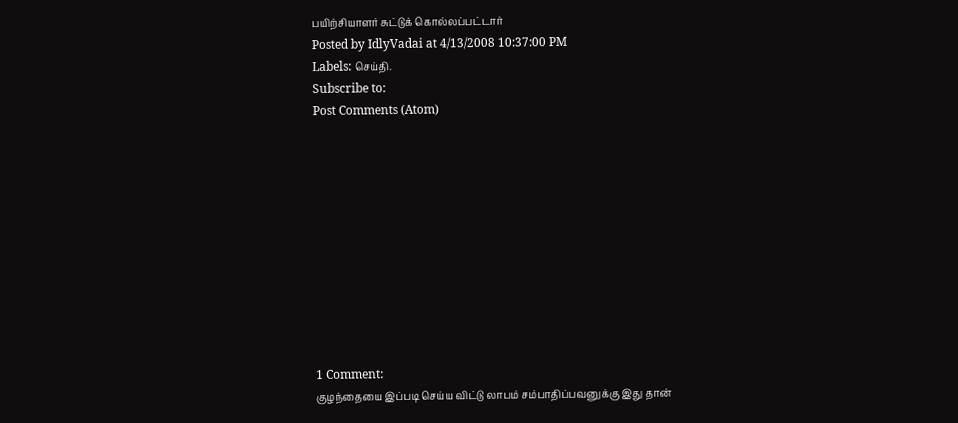பயிற்சியாளர் சுட்டுக் கொல்லப்பட்டார்
Posted by IdlyVadai at 4/13/2008 10:37:00 PM
Labels: செய்தி.
Subscribe to:
Post Comments (Atom)











1 Comment:
குழந்தையை இப்படி செய்ய விட்டு லாபம் சம்பாதிப்பவனுக்கு இது தான்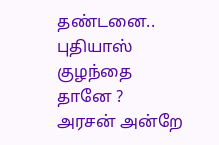தண்டனை.. புதியாஸ் குழந்தை தானே ?
அரசன் அன்றே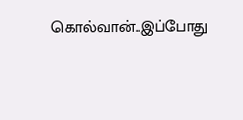கொல்வான்..இப்போது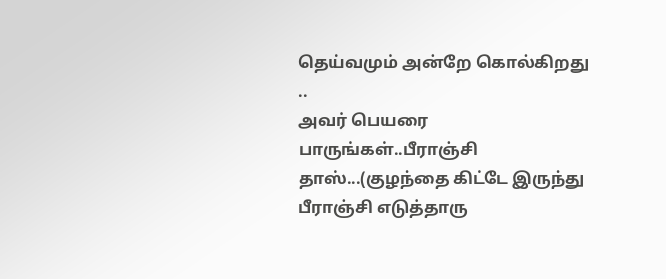தெய்வமும் அன்றே கொல்கிறது ..
அவர் பெயரை பாருங்கள்..பீராஞ்சி தாஸ்...(குழந்தை கிட்டே இருந்து பீராஞ்சி எடுத்தாரு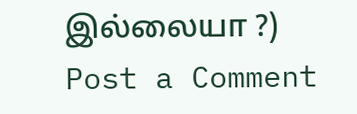இல்லையா ?)
Post a Comment